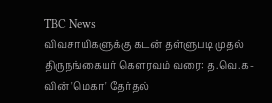TBC News
விவசாயிகளுக்கு கடன் தள்ளுபடி முதல் திருநங்கையர் கௌரவம் வரை: த.வெ.க-வின் 'மெகா' தேர்தல்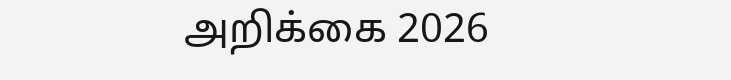அறிக்கை 2026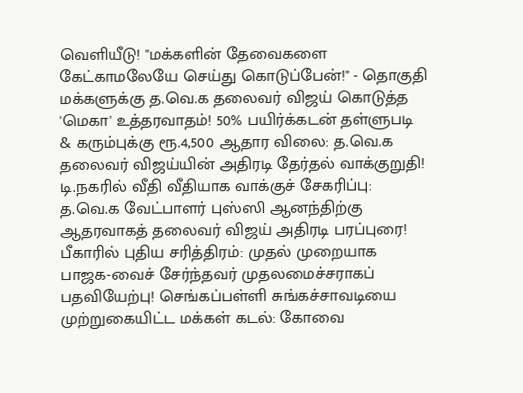வெளியீடு! "மக்களின் தேவைகளை கேட்காமலேயே செய்து கொடுப்பேன்!" - தொகுதி மக்களுக்கு த.வெ.க தலைவர் விஜய் கொடுத்த 'மெகா' உத்தரவாதம்! 50% பயிர்க்கடன் தள்ளுபடி & கரும்புக்கு ரூ.4,500 ஆதார விலை: த.வெ.க தலைவர் விஜய்யின் அதிரடி தேர்தல் வாக்குறுதி! டி.நகரில் வீதி வீதியாக வாக்குச் சேகரிப்பு: த.வெ.க வேட்பாளர் புஸ்ஸி ஆனந்திற்கு ஆதரவாகத் தலைவர் விஜய் அதிரடி பரப்புரை! பீகாரில் புதிய சரித்திரம்: முதல் முறையாக பாஜக-வைச் சேர்ந்தவர் முதலமைச்சராகப் பதவியேற்பு! செங்கப்பள்ளி சுங்கச்சாவடியை முற்றுகையிட்ட மக்கள் கடல்: கோவை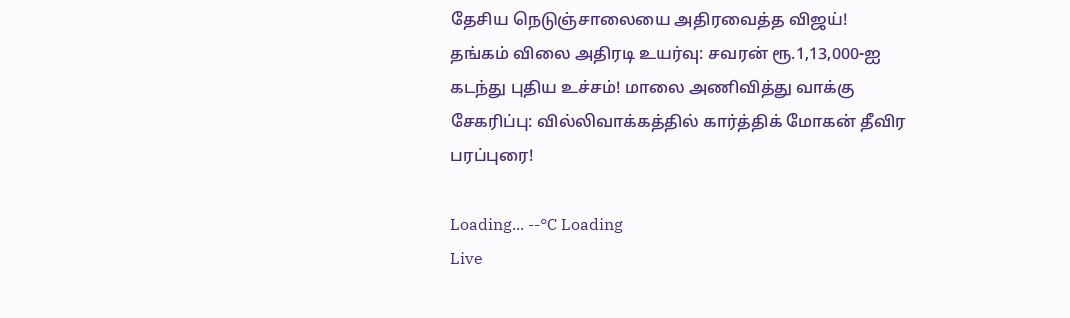தேசிய நெடுஞ்சாலையை அதிரவைத்த விஜய்! தங்கம் விலை அதிரடி உயர்வு: சவரன் ரூ.1,13,000-ஐ கடந்து புதிய உச்சம்! மாலை அணிவித்து வாக்கு சேகரிப்பு: வில்லிவாக்கத்தில் கார்த்திக் மோகன் தீவிர பரப்புரை!

Loading... --°C Loading
Live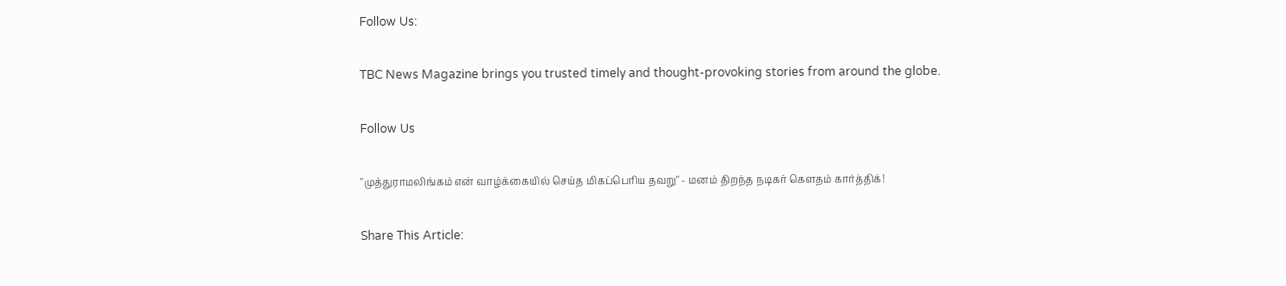Follow Us:

TBC News Magazine brings you trusted timely and thought-provoking stories from around the globe.

Follow Us

"முத்துராமலிங்கம் என் வாழ்க்கையில் செய்த மிகப்பெரிய தவறு" - மனம் திறந்த நடிகர் கௌதம் கார்த்திக்!

Share This Article: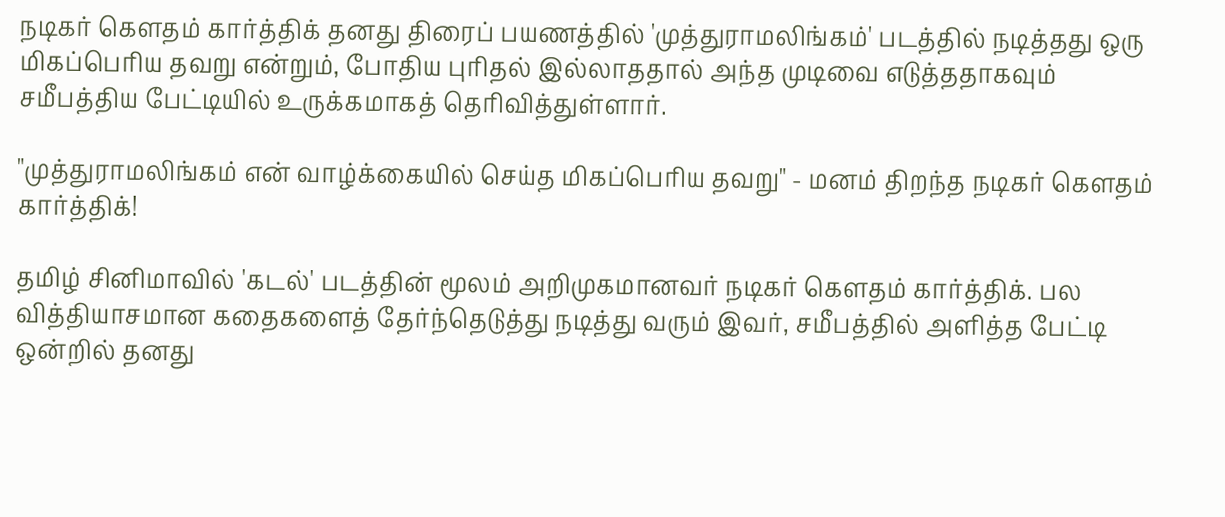நடிகர் கௌதம் கார்த்திக் தனது திரைப் பயணத்தில் 'முத்துராமலிங்கம்' படத்தில் நடித்தது ஒரு மிகப்பெரிய தவறு என்றும், போதிய புரிதல் இல்லாததால் அந்த முடிவை எடுத்ததாகவும் சமீபத்திய பேட்டியில் உருக்கமாகத் தெரிவித்துள்ளார்.

"முத்துராமலிங்கம் என் வாழ்க்கையில் செய்த மிகப்பெரிய தவறு" - மனம் திறந்த நடிகர் கௌதம் கார்த்திக்!

தமிழ் சினிமாவில் 'கடல்' படத்தின் மூலம் அறிமுகமானவர் நடிகர் கௌதம் கார்த்திக். பல வித்தியாசமான கதைகளைத் தேர்ந்தெடுத்து நடித்து வரும் இவர், சமீபத்தில் அளித்த பேட்டி ஒன்றில் தனது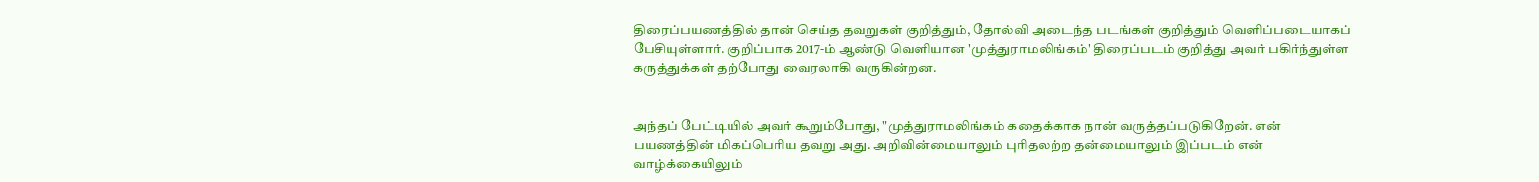திரைப்பயணத்தில் தான் செய்த தவறுகள் குறித்தும், தோல்வி அடைந்த படங்கள் குறித்தும் வெளிப்படையாகப் பேசியுள்ளார். குறிப்பாக 2017-ம் ஆண்டு வெளியான 'முத்துராமலிங்கம்' திரைப்படம் குறித்து அவர் பகிர்ந்துள்ள கருத்துக்கள் தற்போது வைரலாகி வருகின்றன.


அந்தப் பேட்டியில் அவர் கூறும்போது, "முத்துராமலிங்கம் கதைக்காக நான் வருத்தப்படுகிறேன். என் பயணத்தின் மிகப்பெரிய தவறு அது. அறிவின்மையாலும் புரிதலற்ற தன்மையாலும் இப்படம் என் வாழ்க்கையிலும்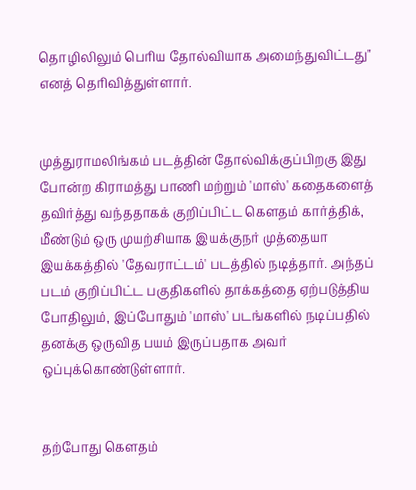தொழிலிலும் பெரிய தோல்வியாக அமைந்துவிட்டது" எனத் தெரிவித்துள்ளார்.


முத்துராமலிங்கம் படத்தின் தோல்விக்குப்பிறகு இது போன்ற கிராமத்து பாணி மற்றும் 'மாஸ்' கதைகளைத் தவிர்த்து வந்ததாகக் குறிப்பிட்ட கௌதம் கார்த்திக், மீண்டும் ஒரு முயற்சியாக இயக்குநர் முத்தையா இயக்கத்தில் 'தேவராட்டம்' படத்தில் நடித்தார். அந்தப் படம் குறிப்பிட்ட பகுதிகளில் தாக்கத்தை ஏற்படுத்திய போதிலும், இப்போதும் 'மாஸ்' படங்களில் நடிப்பதில் தனக்கு ஒருவித பயம் இருப்பதாக அவர் ஒப்புக்கொண்டுள்ளார்.


தற்போது கௌதம்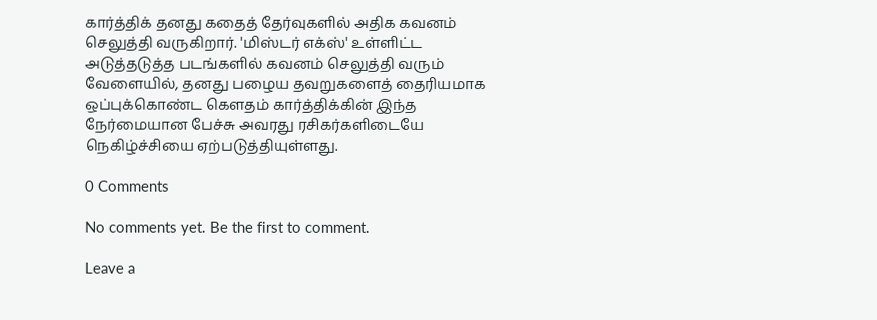கார்த்திக் தனது கதைத் தேர்வுகளில் அதிக கவனம் செலுத்தி வருகிறார். 'மிஸ்டர் எக்ஸ்' உள்ளிட்ட அடுத்தடுத்த படங்களில் கவனம் செலுத்தி வரும் வேளையில், தனது பழைய தவறுகளைத் தைரியமாக ஒப்புக்கொண்ட கௌதம் கார்த்திக்கின் இந்த நேர்மையான பேச்சு அவரது ரசிகர்களிடையே நெகிழ்ச்சியை ஏற்படுத்தியுள்ளது.

0 Comments

No comments yet. Be the first to comment.

Leave a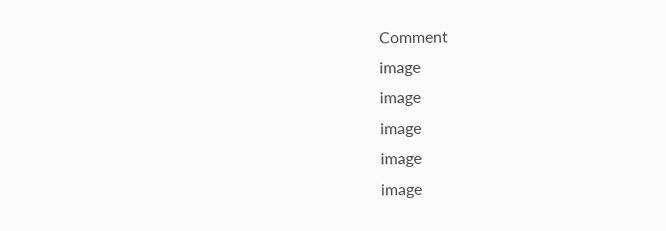Comment
image
image
image
image
image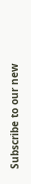Subscribe to our new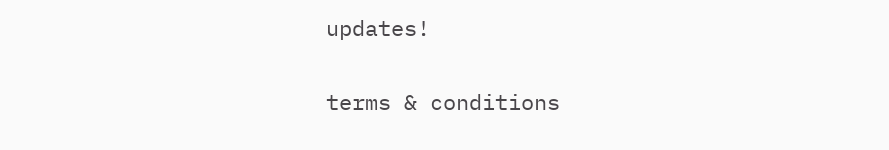updates!

terms & conditions